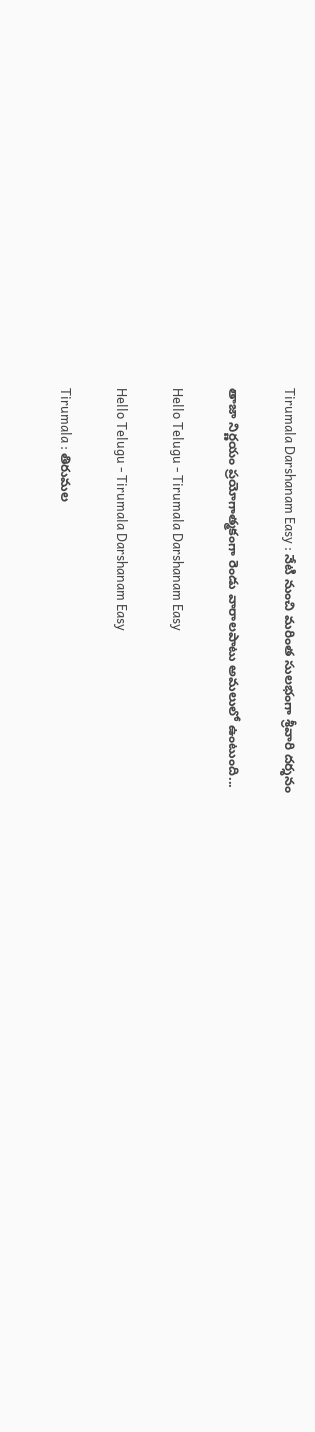Tirumala Darshanam Easy : నేటి నుంచి మరింత సులభంగా శ్రీవారి దర్శనం

తాజా నిర్ణయం ప్రయోగాత్మకంగా రెండు వారాలపాటు అమలులో ఉంటుంది...

Hello Telugu - Tirumala Darshanam Easy

Hello Telugu - Tirumala Darshanam Easy

Tirumala : తిరుమల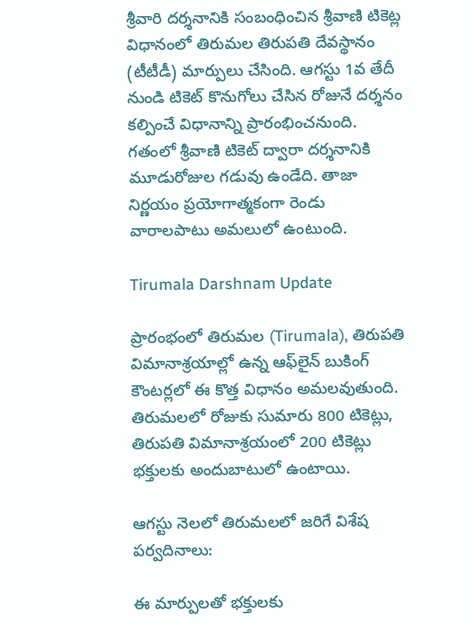శ్రీవారి దర్శనానికి సంబంధించిన శ్రీవాణి టికెట్ల విధానంలో తిరుమల తిరుపతి దేవస్థానం (టీటీడీ) మార్పులు చేసింది. ఆగస్టు 1వ తేదీ నుండి టికెట్ కొనుగోలు చేసిన రోజునే దర్శనం కల్పించే విధానాన్ని ప్రారంభించనుంది. గతంలో శ్రీవాణి టికెట్ ద్వారా దర్శనానికి మూడురోజుల గడువు ఉండేది. తాజా నిర్ణయం ప్రయోగాత్మకంగా రెండు వారాలపాటు అమలులో ఉంటుంది.

Tirumala Darshnam Update

ప్రారంభంలో తిరుమల (Tirumala), తిరుపతి విమానాశ్రయాల్లో ఉన్న ఆఫ్‌లైన్ బుకింగ్ కౌంటర్లలో ఈ కొత్త విధానం అమలవుతుంది. తిరుమలలో రోజుకు సుమారు 800 టికెట్లు, తిరుపతి విమానాశ్రయంలో 200 టికెట్లు భక్తులకు అందుబాటులో ఉంటాయి.

ఆగస్టు నెలలో తిరుమలలో జరిగే విశేష పర్వదినాలు:

ఈ మార్పులతో భక్తులకు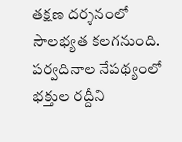తక్షణ దర్శనంలో సౌలభ్యత కలగనుంది. పర్వదినాల నేపథ్యంలో భక్తుల రద్దీని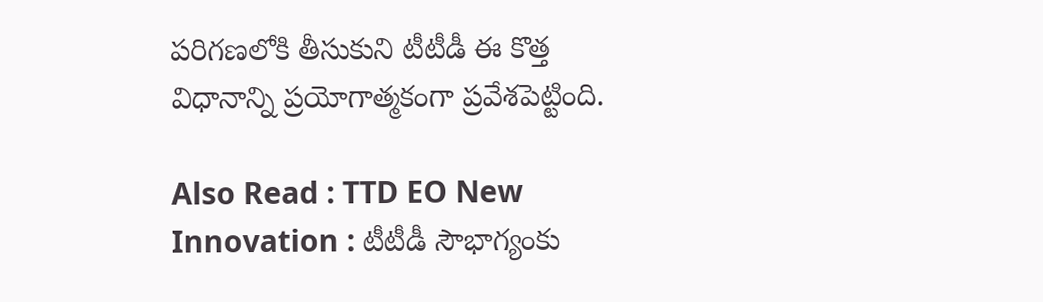పరిగణలోకి తీసుకుని టీటీడీ ఈ కొత్త విధానాన్ని ప్రయోగాత్మకంగా ప్రవేశపెట్టింది.

Also Read : TTD EO New Innovation : టీటీడీ సౌభాగ్యంకు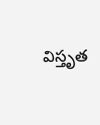విస్తృత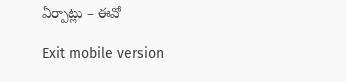ఏర్పాట్లు – ఈవో

Exit mobile version